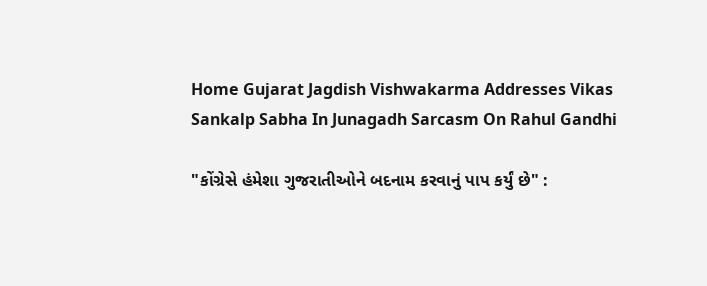Home Gujarat Jagdish Vishwakarma Addresses Vikas Sankalp Sabha In Junagadh Sarcasm On Rahul Gandhi

"કોંગ્રેસે હંમેશા ગુજરાતીઓને બદનામ કરવાનું પાપ કર્યું છે" :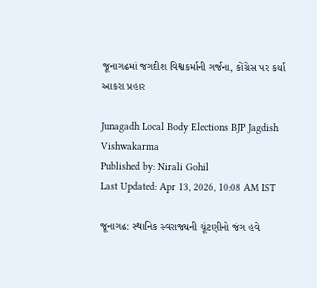જૂનાગઢમાં જગદીશ વિશ્વકર્માની ગર્જના, કોંગ્રેસ પર કર્યા આકરા પ્રહાર

Junagadh Local Body Elections BJP Jagdish Vishwakarma
Published by: Nirali Gohil
Last Updated: Apr 13, 2026, 10:08 AM IST

જૂનાગઢ: સ્થાનિક સ્વરાજ્યની ચૂંટણીનો જંગ હવે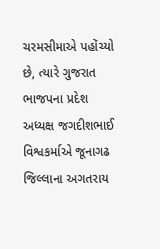ચરમસીમાએ પહોંચ્યો છે, ત્યારે ગુજરાત ભાજપના પ્રદેશ અધ્યક્ષ જગદીશભાઈ વિશ્વકર્માએ જૂનાગઢ જિલ્લાના અગતરાય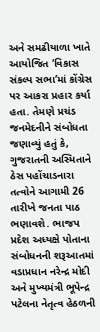અને સમઢીયાળા ખાતે આયોજિત ‘વિકાસ સંકલ્પ સભા’માં કોંગ્રેસ પર આકરા પ્રહાર કર્યા હતા. તેમણે પ્રચંડ જનમેદનીને સંબોધતા જણાવ્યું હતું કે, ગુજરાતની અસ્મિતાને ઠેસ પહોંચાડનારા તત્વોને આગામી 26 તારીખે જનતા પાઠ ભણાવશે. ભાજપ પ્રદેશ અધ્યક્ષે પોતાના સંબોધનની શરૂઆતમાં વડાપ્રધાન નરેન્દ્ર મોદી અને મુખ્યમંત્રી ભૂપેન્દ્ર પટેલના નેતૃત્વ હેઠળની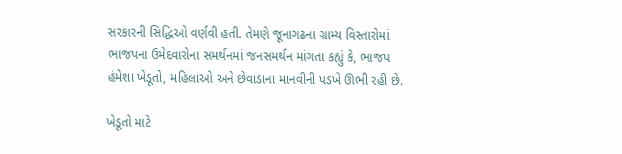સરકારની સિદ્ધિઓ વર્ણવી હતી. તેમણે જૂનાગઢના ગ્રામ્ય વિસ્તારોમાં ભાજપના ઉમેદવારોના સમર્થનમાં જનસમર્થન માંગતા કહ્યું કે, ભાજપ હંમેશા ખેડૂતો, મહિલાઓ અને છેવાડાના માનવીની પડખે ઊભી રહી છે.

ખેડૂતો માટે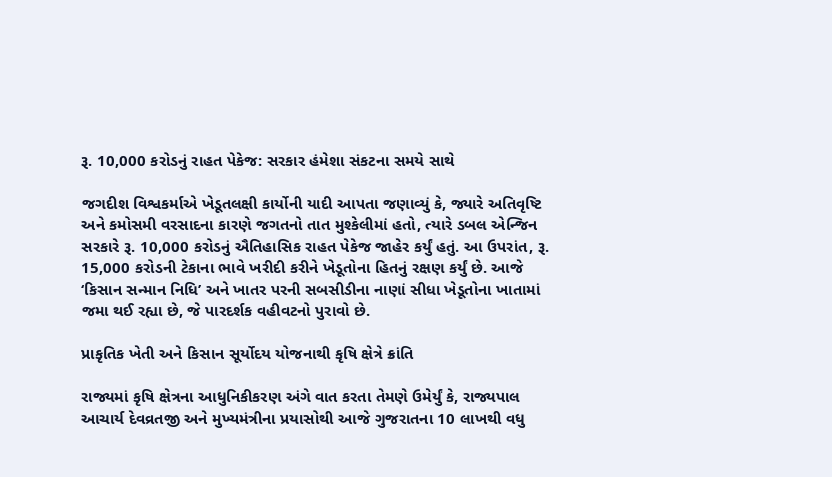રૂ. 10,000 કરોડનું રાહત પેકેજ: સરકાર હંમેશા સંકટના સમયે સાથે

જગદીશ વિશ્વકર્માએ ખેડૂતલક્ષી કાર્યોની યાદી આપતા જણાવ્યું કે, જ્યારે અતિવૃષ્ટિ અને કમોસમી વરસાદના કારણે જગતનો તાત મુશ્કેલીમાં હતો, ત્યારે ડબલ એન્જિન સરકારે રૂ. 10,000 કરોડનું ઐતિહાસિક રાહત પેકેજ જાહેર કર્યું હતું. આ ઉપરાંત, રૂ. 15,000 કરોડની ટેકાના ભાવે ખરીદી કરીને ખેડૂતોના હિતનું રક્ષણ કર્યું છે. આજે ‘કિસાન સન્માન નિધિ’ અને ખાતર પરની સબસીડીના નાણાં સીધા ખેડૂતોના ખાતામાં જમા થઈ રહ્યા છે, જે પારદર્શક વહીવટનો પુરાવો છે.

પ્રાકૃતિક ખેતી અને કિસાન સૂર્યોદય યોજનાથી કૃષિ ક્ષેત્રે ક્રાંતિ

રાજ્યમાં કૃષિ ક્ષેત્રના આધુનિકીકરણ અંગે વાત કરતા તેમણે ઉમેર્યું કે, રાજ્યપાલ આચાર્ય દેવવ્રતજી અને મુખ્યમંત્રીના પ્રયાસોથી આજે ગુજરાતના 10 લાખથી વધુ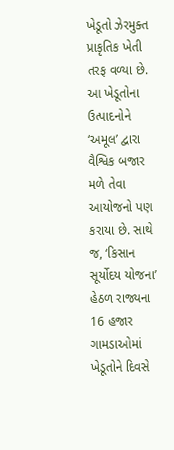ખેડૂતો ઝેરમુક્ત પ્રાકૃતિક ખેતી તરફ વળ્યા છે. આ ખેડૂતોના ઉત્પાદનોને ‘અમૂલ’ દ્વારા વૈશ્વિક બજાર મળે તેવા આયોજનો પણ કરાયા છે. સાથે જ, ‘કિસાન સૂર્યોદય યોજના’ હેઠળ રાજ્યના 16 હજાર ગામડાઓમાં ખેડૂતોને દિવસે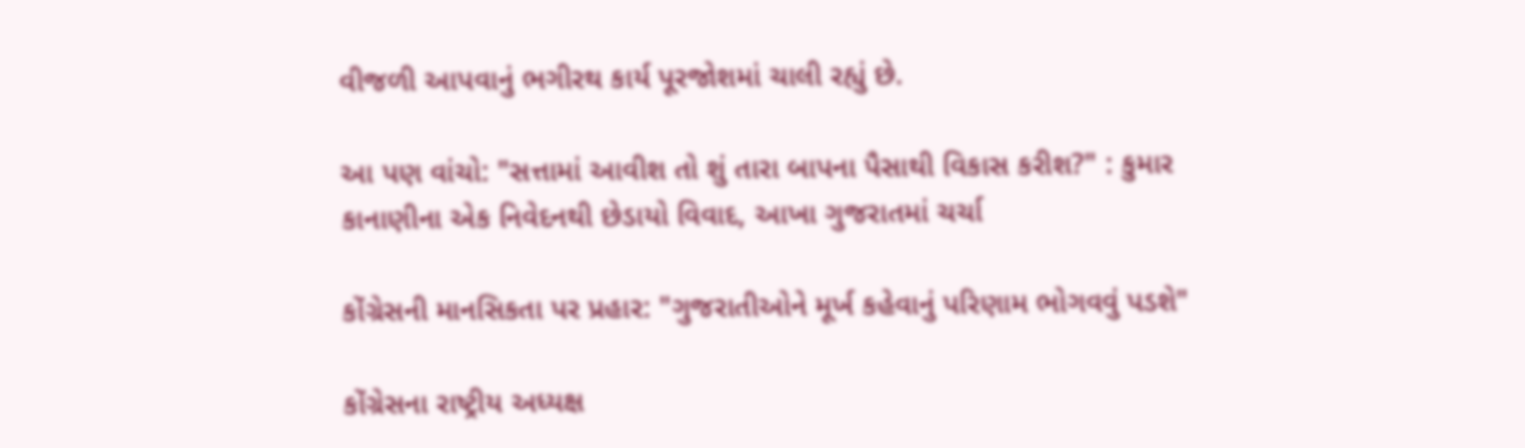વીજળી આપવાનું ભગીરથ કાર્ય પૂરજોશમાં ચાલી રહ્યું છે.

આ પણ વાંચો: "સત્તામાં આવીશ તો શું તારા બાપના પૈસાથી વિકાસ કરીશ?" : કુમાર કાનાણીના એક નિવેદનથી છેડાયો વિવાદ, આખા ગુજરાતમાં ચર્ચા

કોંગ્રેસની માનસિકતા પર પ્રહાર: "ગુજરાતીઓને મૂર્ખ કહેવાનું પરિણામ ભોગવવું પડશે"

કોંગ્રેસના રાષ્ટ્રીય અધ્યક્ષ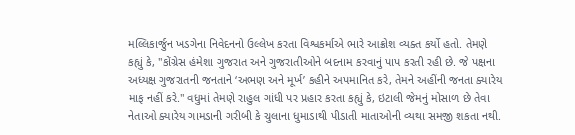મલ્લિકાર્જુન ખડગેના નિવેદનનો ઉલ્લેખ કરતા વિશ્વકર્માએ ભારે આક્રોશ વ્યક્ત કર્યો હતો. તેમણે કહ્યું કે, "કોંગ્રેસ હંમેશા ગુજરાત અને ગુજરાતીઓને બદનામ કરવાનું પાપ કરતી રહી છે. જે પક્ષના અધ્યક્ષ ગુજરાતની જનતાને ‘અભણ અને મૂર્ખ’ કહીને અપમાનિત કરે, તેમને અહીંની જનતા ક્યારેય માફ નહીં કરે." વધુમાં તેમણે રાહુલ ગાંધી પર પ્રહાર કરતા કહ્યું કે, ઇટાલી જેમનું મોસાળ છે તેવા નેતાઓ ક્યારેય ગામડાની ગરીબી કે ચુલાના ધુમાડાથી પીડાતી માતાઓની વ્યથા સમજી શકતા નથી.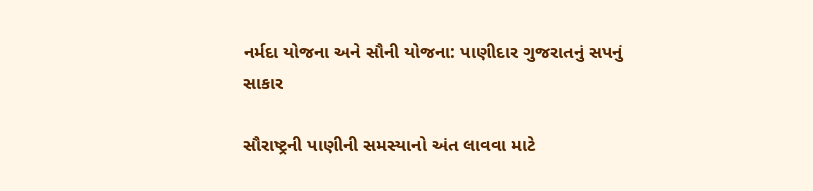નર્મદા યોજના અને સૌની યોજના: પાણીદાર ગુજરાતનું સપનું સાકાર

સૌરાષ્ટ્રની પાણીની સમસ્યાનો અંત લાવવા માટે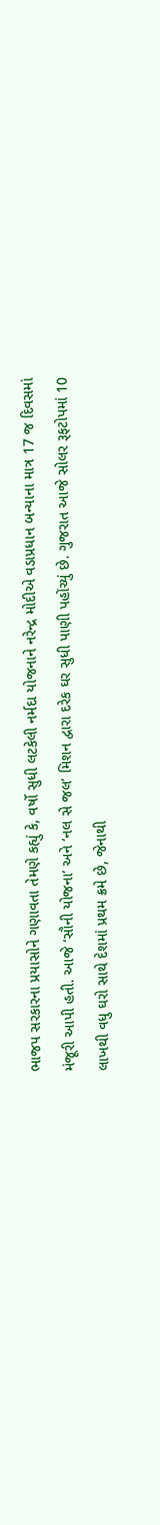ભાજપ સરકારના પ્રયાસોને ગણાવતા તેમણે કહ્યું કે, વર્ષો સુધી લટકેલી નર્મદા યોજનાને નરેન્દ્ર મોદીએ વડાપ્રધાન બન્યાના માત્ર 17 જ દિવસમાં મંજૂરી આપી હતી. આજે ‘સૌની યોજના’ અને ‘નલ સે જલ’ મિશન દ્વારા દરેક ઘર સુધી પાણી પહોંચ્યું છે. ગુજરાત આજે સોલર રૂફટોપમાં 10 લાખથી વધુ ઘરો સાથે દેશમાં પ્રથમ ક્રમે છે, જેનાથી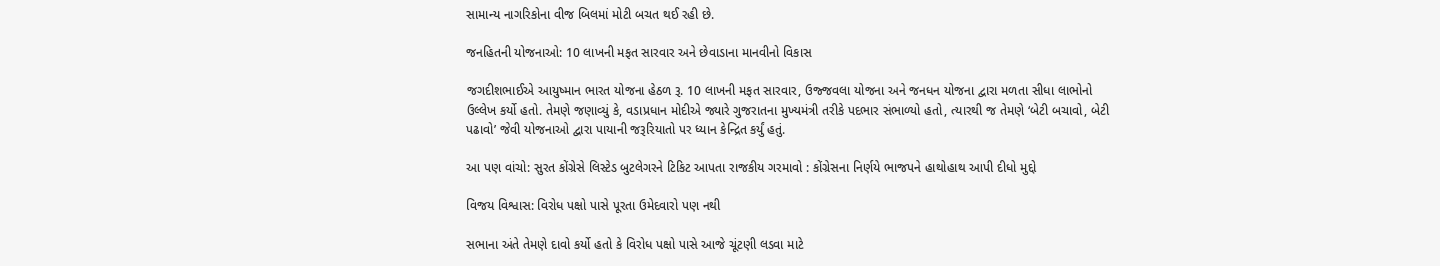સામાન્ય નાગરિકોના વીજ બિલમાં મોટી બચત થઈ રહી છે.

જનહિતની યોજનાઓ: 10 લાખની મફત સારવાર અને છેવાડાના માનવીનો વિકાસ

જગદીશભાઈએ આયુષ્માન ભારત યોજના હેઠળ રૂ. 10 લાખની મફત સારવાર, ઉજ્જવલા યોજના અને જનધન યોજના દ્વારા મળતા સીધા લાભોનો ઉલ્લેખ કર્યો હતો. તેમણે જણાવ્યું કે, વડાપ્રધાન મોદીએ જ્યારે ગુજરાતના મુખ્યમંત્રી તરીકે પદભાર સંભાળ્યો હતો, ત્યારથી જ તેમણે ‘બેટી બચાવો, બેટી પઢાવો’ જેવી યોજનાઓ દ્વારા પાયાની જરૂરિયાતો પર ધ્યાન કેન્દ્રિત કર્યું હતું.

આ પણ વાંચો: સુરત કોંગ્રેસે લિસ્ટેડ બુટલેગરને ટિકિટ આપતા રાજકીય ગરમાવો : કોંગ્રેસના નિર્ણયે ભાજપને હાથોહાથ આપી દીધો મુદ્દો

વિજય વિશ્વાસ: વિરોધ પક્ષો પાસે પૂરતા ઉમેદવારો પણ નથી

સભાના અંતે તેમણે દાવો કર્યો હતો કે વિરોધ પક્ષો પાસે આજે ચૂંટણી લડવા માટે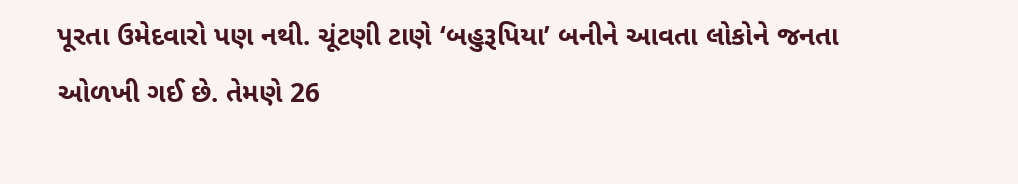પૂરતા ઉમેદવારો પણ નથી. ચૂંટણી ટાણે ‘બહુરૂપિયા’ બનીને આવતા લોકોને જનતા ઓળખી ગઈ છે. તેમણે 26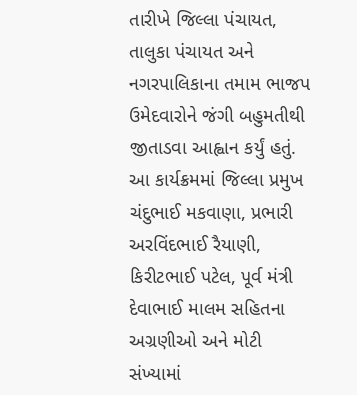તારીખે જિલ્લા પંચાયત, તાલુકા પંચાયત અને નગરપાલિકાના તમામ ભાજપ ઉમેદવારોને જંગી બહુમતીથી જીતાડવા આહ્વાન કર્યું હતું. આ કાર્યક્રમમાં જિલ્લા પ્રમુખ ચંદુભાઈ મકવાણા, પ્રભારી અરવિંદભાઈ રૈયાણી, કિરીટભાઈ પટેલ, પૂર્વ મંત્રી દેવાભાઈ માલમ સહિતના અગ્રણીઓ અને મોટી સંખ્યામાં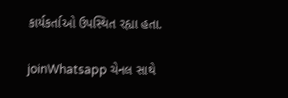કાર્યકર્તાઓ ઉપસ્થિત રહ્યા હતા.

joinWhatsapp ચેનલ સાથે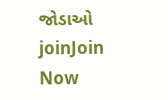જોડાઓ
joinJoin Now